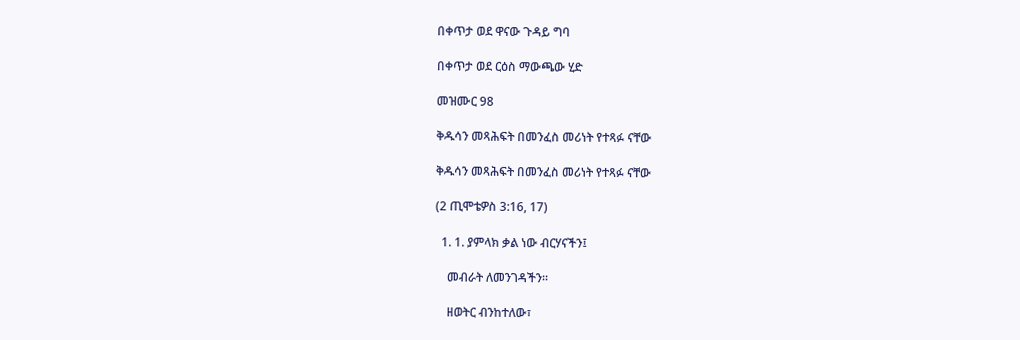በቀጥታ ወደ ዋናው ጉዳይ ግባ

በቀጥታ ወደ ርዕስ ማውጫው ሂድ

መዝሙር 98

ቅዱሳን መጻሕፍት በመንፈስ መሪነት የተጻፉ ናቸው

ቅዱሳን መጻሕፍት በመንፈስ መሪነት የተጻፉ ናቸው

(2 ጢሞቴዎስ 3:16, 17)

  1. 1. ያምላክ ቃል ነው ብርሃናችን፤

    መብራት ለመንገዳችን።

    ዘወትር ብንከተለው፣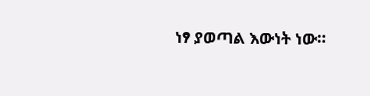ነፃ ያወጣል እውነት ነው።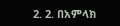2. 2. በአምላክ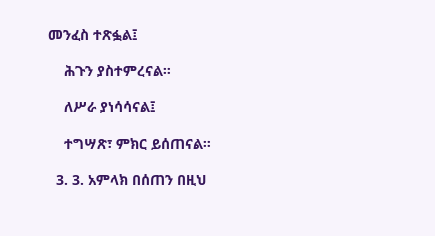መንፈስ ተጽፏል፤

    ሕጉን ያስተምረናል።

    ለሥራ ያነሳሳናል፤

    ተግሣጽ፣ ምክር ይሰጠናል።

  3. 3. አምላክ በሰጠን በዚህ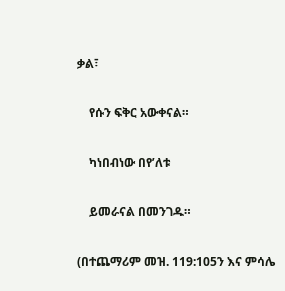ቃል፣

    የሱን ፍቅር አውቀናል።

    ካነበብነው በየ’ለቱ

    ይመራናል በመንገዱ።

(በተጨማሪም መዝ. 119:105ን እና ምሳሌ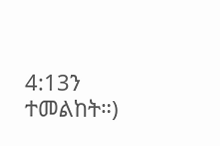4:13ን ተመልከት።)